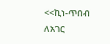<<ኪነ-ጥበብ ለአገር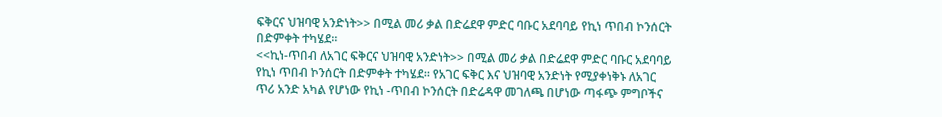ፍቅርና ህዝባዊ አንድነት>> በሚል መሪ ቃል በድሬደዋ ምድር ባቡር አደባባይ የኪነ ጥበብ ኮንሰርት በድምቀት ተካሄደ።
<<ኪነ-ጥበብ ለአገር ፍቅርና ህዝባዊ አንድነት>> በሚል መሪ ቃል በድሬደዋ ምድር ባቡር አደባባይ የኪነ ጥበብ ኮንሰርት በድምቀት ተካሄደ። የአገር ፍቅር እና ህዝባዊ አንድነት የሚያቀነቅኑ ለአገር ጥሪ አንድ አካል የሆነው የኪነ -ጥበብ ኮንሰርት በድሬዳዋ መገለጫ በሆነው ጣፋጭ ምግቦችና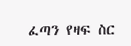ፈጣን የዛፍ ስር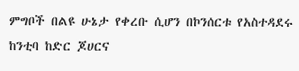ምግቦች በልዩ ሁኔታ የቀረቡ ሲሆን በኮንሰርቱ የአስተዳደሩ ከንቲባ ከድር ጆሀርና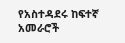የአስተዳደሩ ከፍተኛ አመራሮች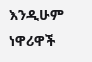እንዲሁም ነዋሪዋች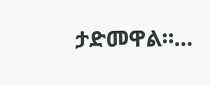ታድመዋል።…